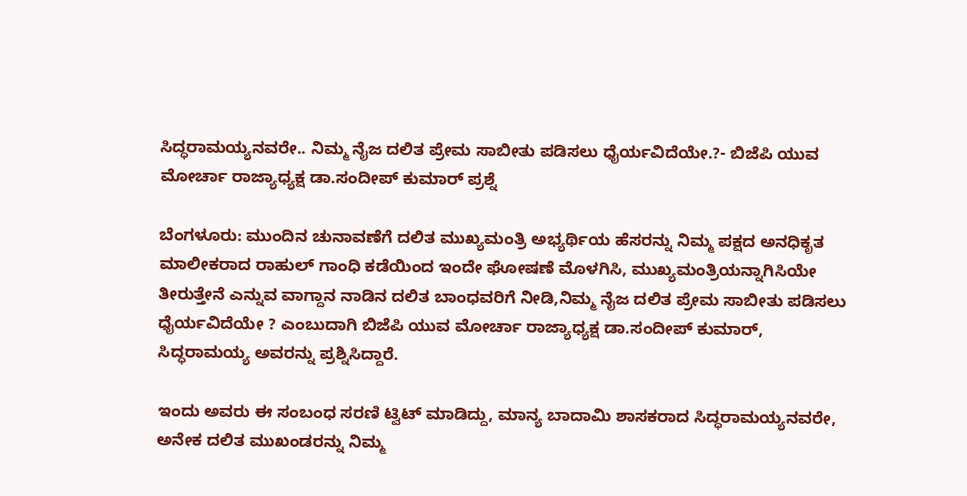ಸಿದ್ಧರಾಮಯ್ಯನವರೇ.. ನಿಮ್ಮ ನೈಜ ದಲಿತ ಪ್ರೇಮ ಸಾಬೀತು ಪಡಿಸಲು ಧೈರ್ಯವಿದೆಯೇ.?- ಬಿಜೆಪಿ ಯುವ ಮೋರ್ಚಾ ರಾಜ್ಯಾಧ್ಯಕ್ಷ ಡಾ.ಸಂದೀಪ್ ಕುಮಾರ್ ಪ್ರಶ್ನೆ

ಬೆಂಗಳೂರು: ಮುಂದಿನ ಚುನಾವಣೆಗೆ ದಲಿತ ಮುಖ್ಯಮಂತ್ರಿ ಅಭ್ಯರ್ಥಿಯ ಹೆಸರನ್ನು ನಿಮ್ಮ ಪಕ್ಷದ ಅನಧಿಕೃತ ಮಾಲೀಕರಾದ ರಾಹುಲ್ ಗಾಂಧಿ ಕಡೆಯಿಂದ ಇಂದೇ ಘೋಷಣೆ ಮೊಳಗಿಸಿ, ಮುಖ್ಯಮಂತ್ರಿಯನ್ನಾಗಿಸಿಯೇ ತೀರುತ್ತೇನೆ ಎನ್ನುವ ವಾಗ್ದಾನ ನಾಡಿನ ದಲಿತ ಬಾಂಧವರಿಗೆ ನೀಡಿ,ನಿಮ್ಮ ನೈಜ ದಲಿತ ಪ್ರೇಮ ಸಾಬೀತು ಪಡಿಸಲು ಧೈರ್ಯವಿದೆಯೇ ? ಎಂಬುದಾಗಿ ಬಿಜೆಪಿ ಯುವ ಮೋರ್ಚಾ ರಾಜ್ಯಾಧ್ಯಕ್ಷ ಡಾ.ಸಂದೀಪ್ ಕುಮಾರ್, ಸಿದ್ಧರಾಮಯ್ಯ ಅವರನ್ನು ಪ್ರಶ್ನಿಸಿದ್ದಾರೆ.

ಇಂದು ಅವರು ಈ ಸಂಬಂಧ ಸರಣಿ ಟ್ವಿಟ್ ಮಾಡಿದ್ದು, ಮಾನ್ಯ ಬಾದಾಮಿ ಶಾಸಕರಾದ ಸಿದ್ಧರಾಮಯ್ಯನವರೇ, ಅನೇಕ ದಲಿತ ಮುಖಂಡರನ್ನು ನಿಮ್ಮ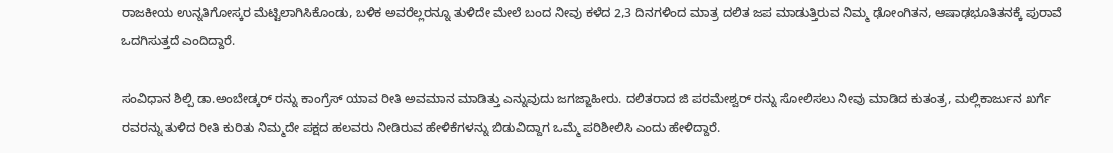ರಾಜಕೀಯ ಉನ್ನತಿಗೋಸ್ಕರ ಮೆಟ್ಟಿಲಾಗಿಸಿಕೊಂಡು, ಬಳಿಕ ಅವರೆಲ್ಲರನ್ನೂ ತುಳಿದೇ ಮೇಲೆ ಬಂದ ನೀವು ಕಳೆದ 2,3 ದಿನಗಳಿಂದ ಮಾತ್ರ ದಲಿತ ಜಪ ಮಾಡುತ್ತಿರುವ ನಿಮ್ಮ ಢೋಂಗಿತನ, ಆಷಾಢಭೂತಿತನಕ್ಕೆ ಪುರಾವೆ ಒದಗಿಸುತ್ತದೆ ಎಂದಿದ್ದಾರೆ.

ಸಂವಿಧಾನ ಶಿಲ್ಪಿ ಡಾ.ಅಂಬೇಡ್ಕರ್ ರನ್ನು ಕಾಂಗ್ರೆಸ್ ಯಾವ ರೀತಿ ಅವಮಾನ ಮಾಡಿತ್ತು ಎನ್ನುವುದು ಜಗಜ್ಜಾಹೀರು. ದಲಿತರಾದ ಜಿ ಪರಮೇಶ್ವರ್ ರನ್ನು ಸೋಲಿಸಲು ನೀವು ಮಾಡಿದ ಕುತಂತ್ರ, ಮಲ್ಲಿಕಾರ್ಜುನ ಖರ್ಗೆ ರವರನ್ನು ತುಳಿದ ರೀತಿ ಕುರಿತು ನಿಮ್ಮದೇ ಪಕ್ಷದ ಹಲವರು ನೀಡಿರುವ ಹೇಳಿಕೆಗಳನ್ನು ಬಿಡುವಿದ್ದಾಗ ಒಮ್ಮೆ ಪರಿಶೀಲಿಸಿ ಎಂದು ಹೇಳಿದ್ದಾರೆ.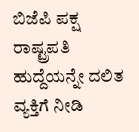ಬಿಜೆಪಿ ಪಕ್ಷ ರಾಷ್ಟ್ರಪತಿ ಹುದ್ದೆಯನ್ನೇ ದಲಿತ ವ್ಯಕ್ತಿಗೆ ನೀಡಿ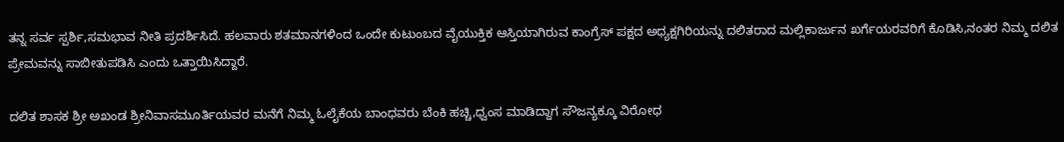ತನ್ನ ಸರ್ವ ಸ್ಪರ್ಶಿ,ಸಮಭಾವ ನೀತಿ ಪ್ರದರ್ಶಿಸಿದೆ. ಹಲವಾರು ಶತಮಾನಗಳಿಂದ ಒಂದೇ ಕುಟುಂಬದ ವೈಯುಕ್ತಿಕ ಆಸ್ತಿಯಾಗಿರುವ ಕಾಂಗ್ರೆಸ್ ಪಕ್ಷದ ಅಧ್ಯಕ್ಷಗಿರಿಯನ್ನು ದಲಿತರಾದ ಮಲ್ಲಿಕಾರ್ಜುನ ಖರ್ಗೆಯರವರಿಗೆ ಕೊಡಿಸಿ,ನಂತರ ನಿಮ್ಮ ದಲಿತ ಪ್ರೇಮವನ್ನು ಸಾಬೀತುಪಡಿಸಿ ಎಂದು ಒತ್ತಾಯಿಸಿದ್ದಾರೆ.

ದಲಿತ ಶಾಸಕ ಶ್ರೀ ಅಖಂಡ ಶ್ರೀನಿವಾಸಮೂರ್ತಿಯವರ ಮನೆಗೆ ನಿಮ್ಮ ಓಲೈಕೆಯ ಬಾಂಧವರು ಬೆಂಕಿ ಹಚ್ಚಿ,ಧ್ವಂಸ ಮಾಡಿದ್ದಾಗ ಸೌಜನ್ಯಕ್ಕೂ ವಿರೋಧ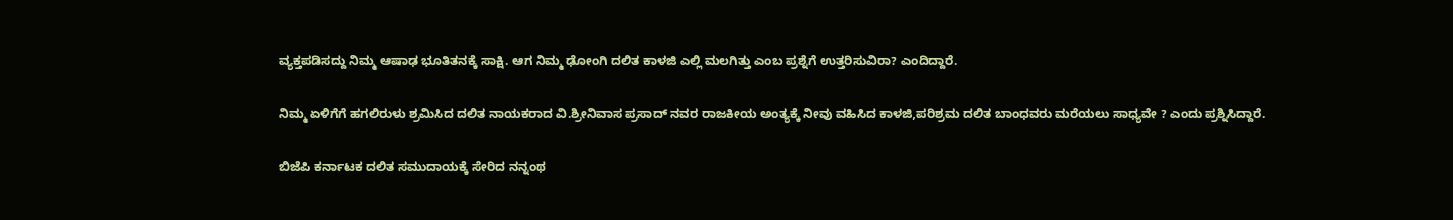ವ್ಯಕ್ತಪಡಿಸದ್ದು ನಿಮ್ಮ ಆಷಾಢ ಭೂತಿತನಕ್ಕೆ ಸಾಕ್ಷಿ. ಆಗ ನಿಮ್ಮ ಢೋಂಗಿ ದಲಿತ ಕಾಳಜಿ ಎಲ್ಲಿ ಮಲಗಿತ್ತು ಎಂಬ ಪ್ರಶ್ನೆಗೆ ಉತ್ತರಿಸುವಿರಾ? ಎಂದಿದ್ದಾರೆ.

ನಿಮ್ಮ ಏಳಿಗೆಗೆ ಹಗಲಿರುಳು ಶ್ರಮಿಸಿದ ದಲಿತ ನಾಯಕರಾದ ವಿ.ಶ್ರೀನಿವಾಸ ಪ್ರಸಾದ್ ನವರ ರಾಜಕೀಯ ಅಂತ್ಯಕ್ಕೆ ನೀವು ವಹಿಸಿದ ಕಾಳಜಿ,ಪರಿಶ್ರಮ ದಲಿತ ಬಾಂಧವರು ಮರೆಯಲು ಸಾಧ್ಯವೇ ? ಎಂದು ಪ್ರಶ್ನಿಸಿದ್ದಾರೆ.

ಬಿಜೆಪಿ ಕರ್ನಾಟಕ ದಲಿತ ಸಮುದಾಯಕ್ಕೆ ಸೇರಿದ ನನ್ನಂಥ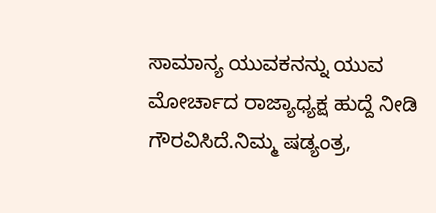ಸಾಮಾನ್ಯ ಯುವಕನನ್ನು ಯುವ ಮೋರ್ಚಾದ ರಾಜ್ಯಾಧ್ಯಕ್ಷ ಹುದ್ದೆ ನೀಡಿ ಗೌರವಿಸಿದೆ.ನಿಮ್ಮ ಷಡ್ಯಂತ್ರ,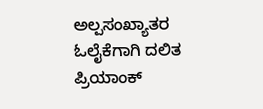ಅಲ್ಪಸಂಖ್ಯಾತರ ಓಲೈಕೆಗಾಗಿ ದಲಿತ ಪ್ರಿಯಾಂಕ್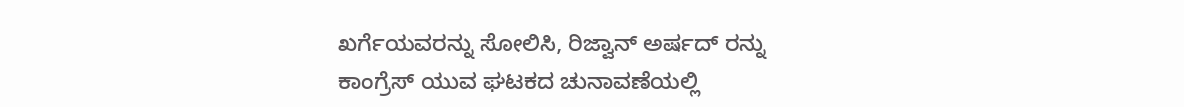ಖರ್ಗೆಯವರನ್ನು ಸೋಲಿಸಿ, ರಿಜ್ವಾನ್ ಅರ್ಷದ್ ರನ್ನು ಕಾಂಗ್ರೆಸ್ ಯುವ ಘಟಕದ ಚುನಾವಣೆಯಲ್ಲಿ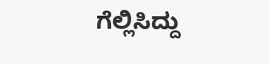ಗೆಲ್ಲಿಸಿದ್ದು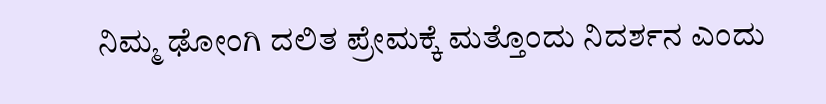ನಿಮ್ಮ ಢೋಂಗಿ ದಲಿತ ಪ್ರೇಮಕ್ಕೆ ಮತ್ತೊಂದು ನಿದರ್ಶನ ಎಂದು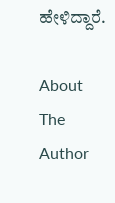ಹೇಳಿದ್ದಾರೆ.

About The Author